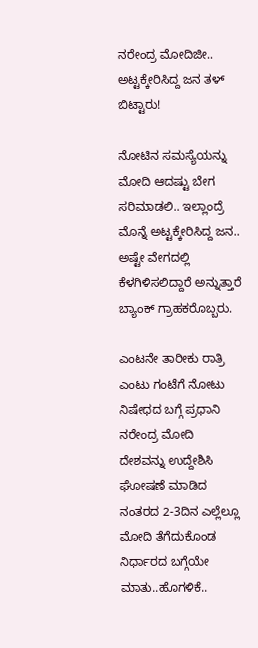ನರೇಂದ್ರ ಮೋದಿಜೀ.. ಅಟ್ಟಕ್ಕೇರಿಸಿದ್ದ ಜನ ತಳ್ ಬಿಟ್ಟಾರು!

ನೋಟಿನ ಸಮಸ್ಯೆಯನ್ನು ಮೋದಿ ಆದಷ್ಟು ಬೇಗ ಸರಿಮಾಡಲಿ.. ಇಲ್ಲಾಂದ್ರೆ ಮೊನ್ನೆ ಅಟ್ಟಕ್ಕೇರಿಸಿದ್ದ ಜನ.. ಅಷ್ಟೇ ವೇಗದಲ್ಲಿ ಕೆಳಗಿಳಿಸಲಿದ್ದಾರೆ ಅನ್ನುತ್ತಾರೆ ಬ್ಯಾಂಕ್ ಗ್ರಾಹಕರೊಬ್ಬರು.

ಎಂಟನೇ ತಾರೀಕು ರಾತ್ರಿ ಎಂಟು ಗಂಟೆಗೆ ನೋಟು ನಿಷೇಧದ ಬಗ್ಗೆ ಪ್ರಧಾನಿ ನರೇಂದ್ರ ಮೋದಿ ದೇಶವನ್ನು ಉದ್ದೇಶಿಸಿ ಘೋಷಣೆ ಮಾಡಿದ ನಂತರದ 2-3ದಿನ ಎಲ್ಲೆಲ್ಲೂ ಮೋದಿ ತೆಗೆದುಕೊಂಡ ನಿರ್ಧಾರದ ಬಗ್ಗೆಯೇ ಮಾತು..ಹೊಗಳಿಕೆ..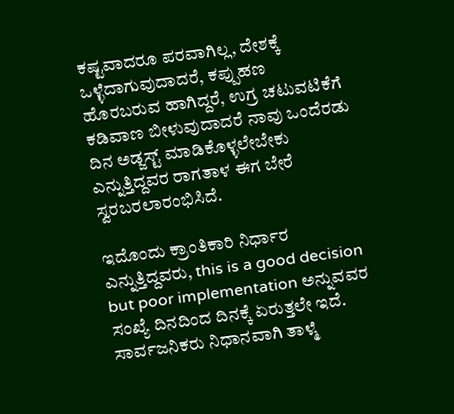ಕಷ್ಟವಾದರೂ ಪರವಾಗಿಲ್ಲ, ದೇಶಕ್ಕೆ ಒಳ್ಳೆದಾಗುವುದಾದರೆ, ಕಪ್ಪುಹಣ ಹೊರಬರುವ ಹಾಗಿದ್ದರೆ, ಉಗ್ರ ಚಟುವಟಿಕೆಗೆ ಕಡಿವಾಣ ಬೀಳುವುದಾದರೆ ನಾವು ಒಂದೆರಡು ದಿನ ಅಡ್ಜಸ್ಟ್ ಮಾಡಿಕೊಳ್ಳಲೇಬೇಕು ಎನ್ನುತ್ತಿದ್ದವರ ರಾಗತಾಳ ಈಗ ಬೇರೆ ಸ್ವರಬರಲಾರಂಭಿಸಿದೆ.

ಇದೊಂದು ಕ್ರಾಂತಿಕಾರಿ ನಿರ್ಧಾರ ಎನ್ನುತ್ತಿದ್ದವರು, this is a good decision but poor implementation ಅನ್ನುವವರ ಸಂಖ್ಯೆ ದಿನದಿಂದ ದಿನಕ್ಕೆ ಏರುತ್ತಲೇ ಇದೆ. ಸಾರ್ವಜನಿಕರು ನಿಧಾನವಾಗಿ ತಾಳ್ಮೆ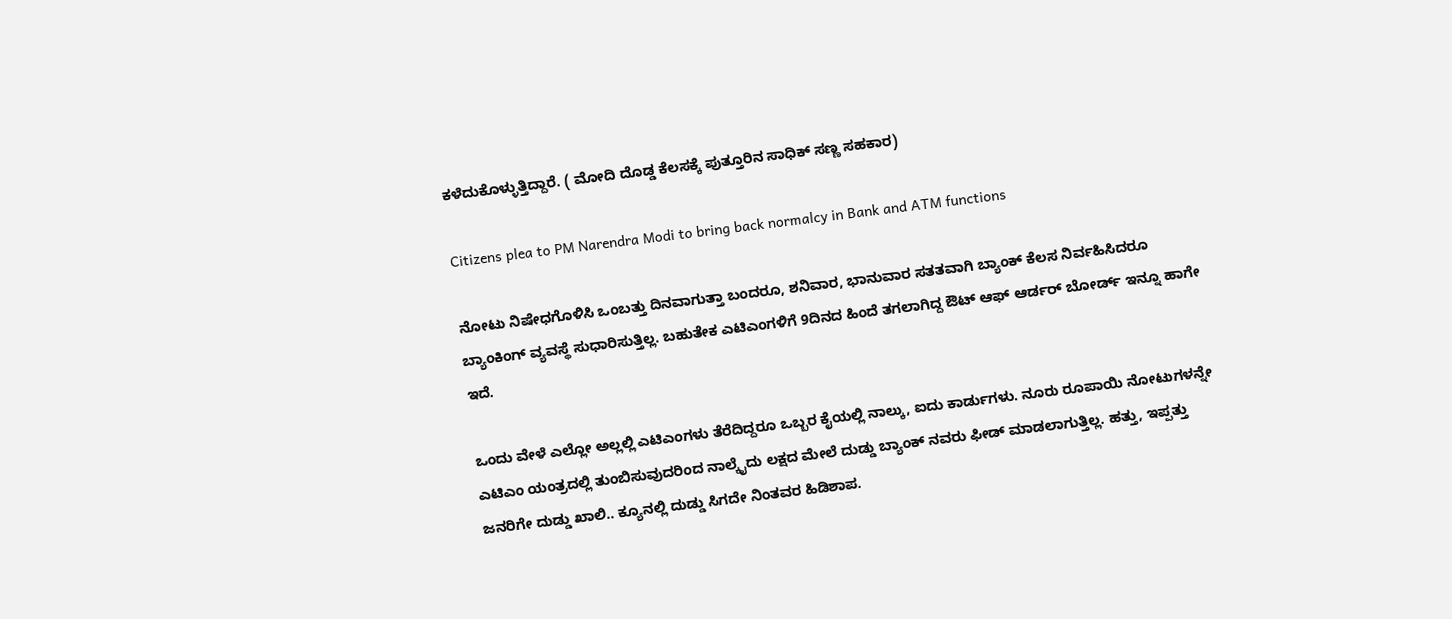ಕಳೆದುಕೊಳ್ಳುತ್ತಿದ್ದಾರೆ. ( ಮೋದಿ ದೊಡ್ಡ ಕೆಲಸಕ್ಕೆ ಪುತ್ತೂರಿನ ಸಾಧಿಕ್ ಸಣ್ಣ ಸಹಕಾರ)

Citizens plea to PM Narendra Modi to bring back normalcy in Bank and ATM functions

ನೋಟು ನಿಷೇಧಗೊಳಿಸಿ ಒಂಬತ್ತು ದಿನವಾಗುತ್ತಾ ಬಂದರೂ, ಶನಿವಾರ, ಭಾನುವಾರ ಸತತವಾಗಿ ಬ್ಯಾಂಕ್ ಕೆಲಸ ನಿರ್ವಹಿಸಿದರೂ ಬ್ಯಾಂಕಿಂಗ್ ವ್ಯವಸ್ಥೆ ಸುಧಾರಿಸುತ್ತಿಲ್ಲ. ಬಹುತೇಕ ಎಟಿಎಂಗಳಿಗೆ 9ದಿನದ ಹಿಂದೆ ತಗಲಾಗಿದ್ದ ಔಟ್ ಆಫ್ ಆರ್ಡರ್ ಬೋರ್ಡ್ ಇನ್ನೂ ಹಾಗೇ ಇದೆ.

ಒಂದು ವೇಳೆ ಎಲ್ಲೋ ಅಲ್ಲಲ್ಲಿ ಎಟಿಎಂಗಳು ತೆರೆದಿದ್ದರೂ ಒಬ್ಬರ ಕೈಯಲ್ಲಿ ನಾಲ್ಕು, ಐದು ಕಾರ್ಡುಗಳು. ನೂರು ರೂಪಾಯಿ ನೋಟುಗಳನ್ನೇ ಎಟಿಎಂ ಯಂತ್ರದಲ್ಲಿ ತುಂಬಿಸುವುದರಿಂದ ನಾಲ್ಕೈದು ಲಕ್ಷದ ಮೇಲೆ ದುಡ್ಡು ಬ್ಯಾಂಕ್ ನವರು ಫೀಡ್ ಮಾಡಲಾಗುತ್ತಿಲ್ಲ. ಹತ್ತು, ಇಪ್ಪತ್ತು ಜನರಿಗೇ ದುಡ್ಡು ಖಾಲಿ.. ಕ್ಯೂನಲ್ಲಿ ದುಡ್ಡು ಸಿಗದೇ ನಿಂತವರ ಹಿಡಿಶಾಪ.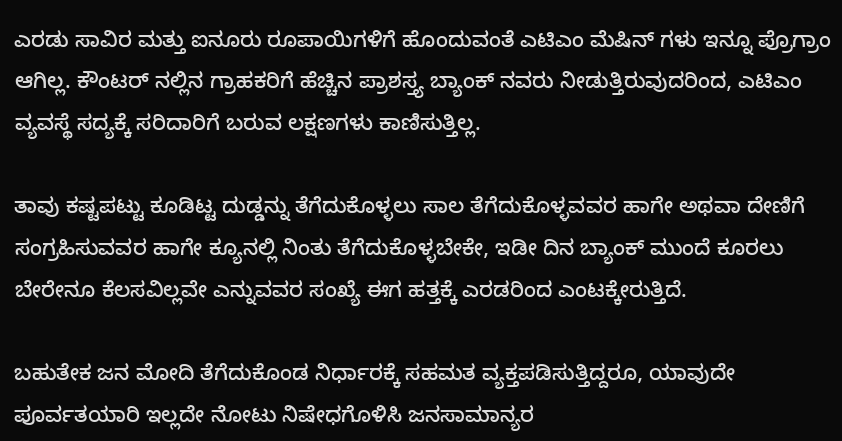ಎರಡು ಸಾವಿರ ಮತ್ತು ಐನೂರು ರೂಪಾಯಿಗಳಿಗೆ ಹೊಂದುವಂತೆ ಎಟಿಎಂ ಮೆಷಿನ್ ಗಳು ಇನ್ನೂ ಪ್ರೊಗ್ರಾಂ ಆಗಿಲ್ಲ. ಕೌಂಟರ್ ನಲ್ಲಿನ ಗ್ರಾಹಕರಿಗೆ ಹೆಚ್ಚಿನ ಪ್ರಾಶಸ್ತ್ಯ ಬ್ಯಾಂಕ್ ನವರು ನೀಡುತ್ತಿರುವುದರಿಂದ, ಎಟಿಎಂ ವ್ಯವಸ್ಥೆ ಸದ್ಯಕ್ಕೆ ಸರಿದಾರಿಗೆ ಬರುವ ಲಕ್ಷಣಗಳು ಕಾಣಿಸುತ್ತಿಲ್ಲ.

ತಾವು ಕಷ್ಟಪಟ್ಟು ಕೂಡಿಟ್ಟ ದುಡ್ಡನ್ನು ತೆಗೆದುಕೊಳ್ಳಲು ಸಾಲ ತೆಗೆದುಕೊಳ್ಳವವರ ಹಾಗೇ ಅಥವಾ ದೇಣಿಗೆ ಸಂಗ್ರಹಿಸುವವರ ಹಾಗೇ ಕ್ಯೂನಲ್ಲಿ ನಿಂತು ತೆಗೆದುಕೊಳ್ಳಬೇಕೇ, ಇಡೀ ದಿನ ಬ್ಯಾಂಕ್ ಮುಂದೆ ಕೂರಲು ಬೇರೇನೂ ಕೆಲಸವಿಲ್ಲವೇ ಎನ್ನುವವರ ಸಂಖ್ಯೆ ಈಗ ಹತ್ತಕ್ಕೆ ಎರಡರಿಂದ ಎಂಟಕ್ಕೇರುತ್ತಿದೆ.

ಬಹುತೇಕ ಜನ ಮೋದಿ ತೆಗೆದುಕೊಂಡ ನಿರ್ಧಾರಕ್ಕೆ ಸಹಮತ ವ್ಯಕ್ತಪಡಿಸುತ್ತಿದ್ದರೂ, ಯಾವುದೇ ಪೂರ್ವತಯಾರಿ ಇಲ್ಲದೇ ನೋಟು ನಿಷೇಧಗೊಳಿಸಿ ಜನಸಾಮಾನ್ಯರ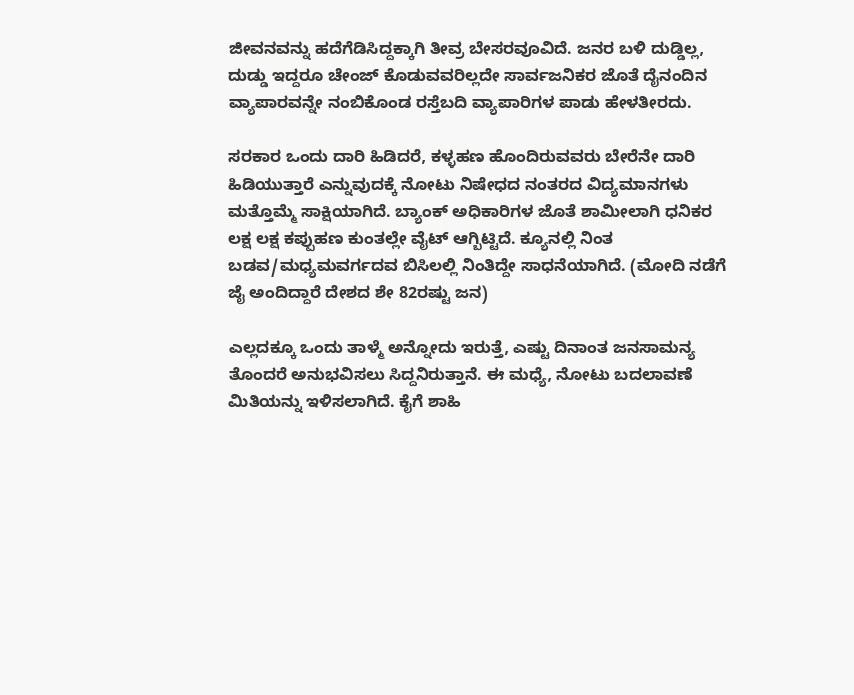ಜೀವನವನ್ನು ಹದೆಗೆಡಿಸಿದ್ದಕ್ಕಾಗಿ ತೀವ್ರ ಬೇಸರವೂವಿದೆ. ಜನರ ಬಳಿ ದುಡ್ಡಿಲ್ಲ, ದುಡ್ಡು ಇದ್ದರೂ ಚೇಂಜ್ ಕೊಡುವವರಿಲ್ಲದೇ ಸಾರ್ವಜನಿಕರ ಜೊತೆ ದೈನಂದಿನ ವ್ಯಾಪಾರವನ್ನೇ ನಂಬಿಕೊಂಡ ರಸ್ತೆಬದಿ ವ್ಯಾಪಾರಿಗಳ ಪಾಡು ಹೇಳತೀರದು.

ಸರಕಾರ ಒಂದು ದಾರಿ ಹಿಡಿದರೆ, ಕಳ್ಳಹಣ ಹೊಂದಿರುವವರು ಬೇರೆನೇ ದಾರಿ ಹಿಡಿಯುತ್ತಾರೆ ಎನ್ನುವುದಕ್ಕೆ ನೋಟು ನಿಷೇಧದ ನಂತರದ ವಿದ್ಯಮಾನಗಳು ಮತ್ತೊಮ್ಮೆ ಸಾಕ್ಷಿಯಾಗಿದೆ. ಬ್ಯಾಂಕ್ ಅಧಿಕಾರಿಗಳ ಜೊತೆ ಶಾಮೀಲಾಗಿ ಧನಿಕರ ಲಕ್ಷ ಲಕ್ಷ ಕಪ್ಪುಹಣ ಕುಂತಲ್ಲೇ ವೈಟ್ ಆಗ್ಬಿಟ್ಟಿದೆ. ಕ್ಯೂನಲ್ಲಿ ನಿಂತ ಬಡವ/ಮಧ್ಯಮವರ್ಗದವ ಬಿಸಿಲಲ್ಲಿ ನಿಂತಿದ್ದೇ ಸಾಧನೆಯಾಗಿದೆ. (ಮೋದಿ ನಡೆಗೆ ಜೈ ಅಂದಿದ್ದಾರೆ ದೇಶದ ಶೇ 82ರಷ್ಟು ಜನ)

ಎಲ್ಲದಕ್ಕೂ ಒಂದು ತಾಳ್ಮೆ ಅನ್ನೋದು ಇರುತ್ತೆ, ಎಷ್ಟು ದಿನಾಂತ ಜನಸಾಮನ್ಯ ತೊಂದರೆ ಅನುಭವಿಸಲು ಸಿದ್ದನಿರುತ್ತಾನೆ. ಈ ಮಧ್ಯೆ, ನೋಟು ಬದಲಾವಣೆ ಮಿತಿಯನ್ನು ಇಳಿಸಲಾಗಿದೆ. ಕೈಗೆ ಶಾಹಿ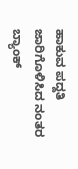ಹಾಕುವ ಪದ್ದತಿ ಜಾರಿಗೊಳಿಸಿದ ನಂತರ ಬ್ಯಾಂಕ್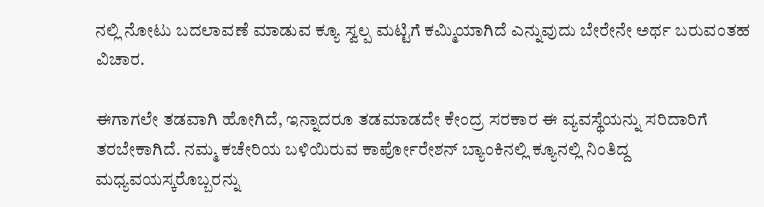ನಲ್ಲಿ ನೋಟು ಬದಲಾವಣೆ ಮಾಡುವ ಕ್ಯೂ ಸ್ವಲ್ಪ ಮಟ್ಟಿಗೆ ಕಮ್ಮಿಯಾಗಿದೆ ಎನ್ನುವುದು ಬೇರೇನೇ ಅರ್ಥ ಬರುವಂತಹ ವಿಚಾರ.

ಈಗಾಗಲೇ ತಡವಾಗಿ ಹೋಗಿದೆ, ಇನ್ನಾದರೂ ತಡಮಾಡದೇ ಕೇಂದ್ರ ಸರಕಾರ ಈ ವ್ಯವಸ್ಥೆಯನ್ನು ಸರಿದಾರಿಗೆ ತರಬೇಕಾಗಿದೆ. ನಮ್ಮ ಕಚೇರಿಯ ಬಳಿಯಿರುವ ಕಾರ್ಪೋರೇಶನ್ ಬ್ಯಾಂಕಿನಲ್ಲಿ ಕ್ಯೂನಲ್ಲಿ ನಿಂತಿದ್ದ ಮಧ್ಯವಯಸ್ಕರೊಬ್ಬರನ್ನು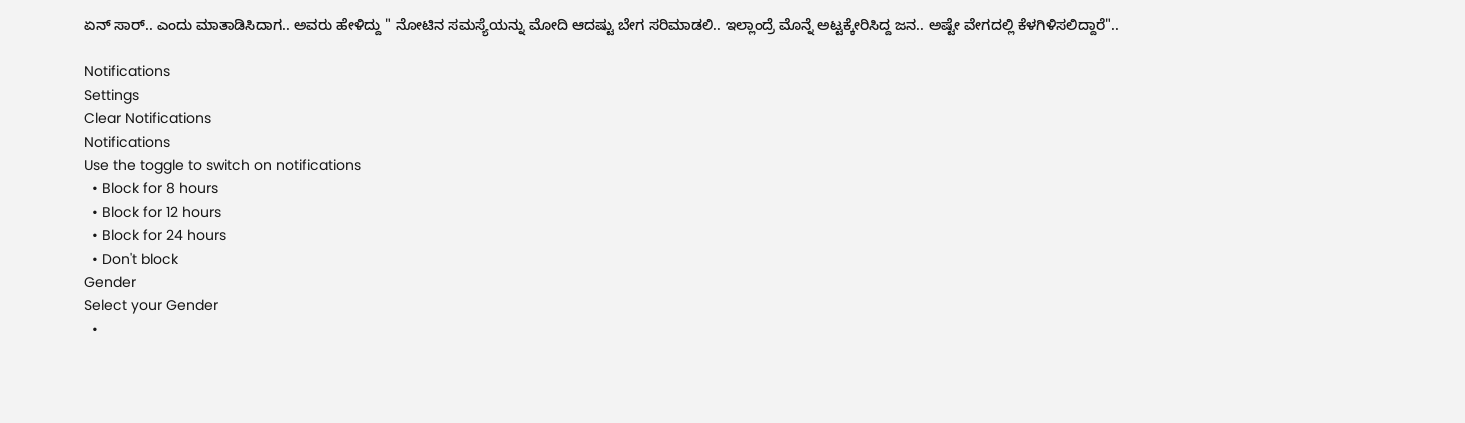ಏನ್ ಸಾರ್.. ಎಂದು ಮಾತಾಡಿಸಿದಾಗ.. ಅವರು ಹೇಳಿದ್ದು " ನೋಟಿನ ಸಮಸ್ಯೆಯನ್ನು ಮೋದಿ ಆದಷ್ಟು ಬೇಗ ಸರಿಮಾಡಲಿ.. ಇಲ್ಲಾಂದ್ರೆ ಮೊನ್ನೆ ಅಟ್ಟಕ್ಕೇರಿಸಿದ್ದ ಜನ.. ಅಷ್ಟೇ ವೇಗದಲ್ಲಿ ಕೆಳಗಿಳಿಸಲಿದ್ದಾರೆ"..

Notifications
Settings
Clear Notifications
Notifications
Use the toggle to switch on notifications
  • Block for 8 hours
  • Block for 12 hours
  • Block for 24 hours
  • Don't block
Gender
Select your Gender
  •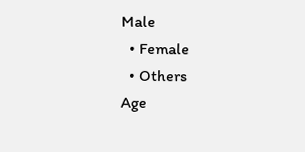Male
  • Female
  • Others
Age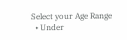Select your Age Range
  • Under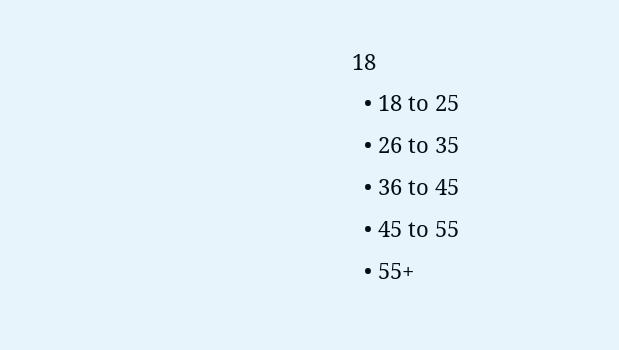18
  • 18 to 25
  • 26 to 35
  • 36 to 45
  • 45 to 55
  • 55+